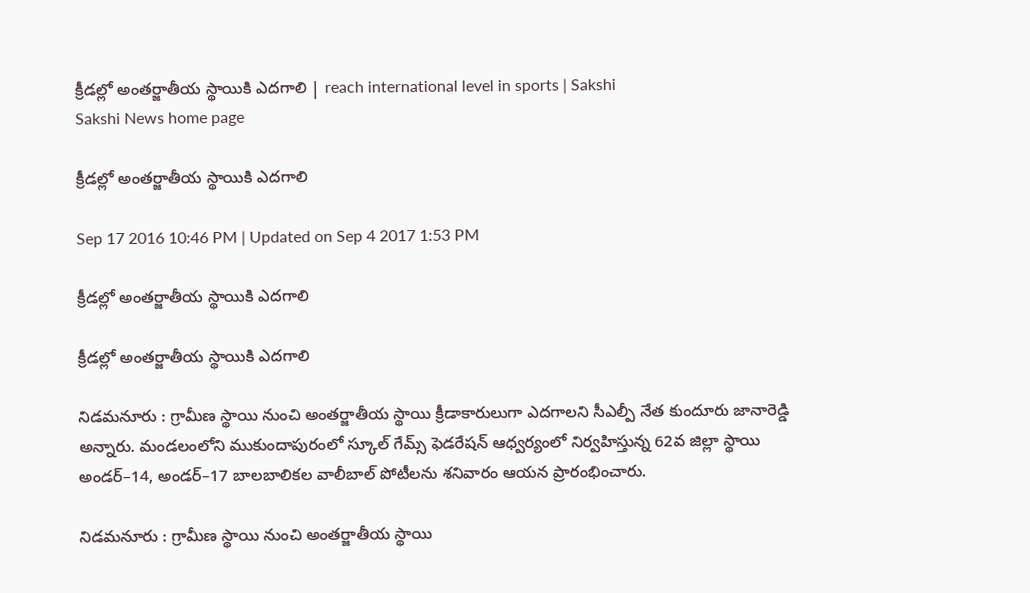క్రీడల్లో అంతర్జాతీయ స్థాయికి ఎదగాలి | reach international level in sports | Sakshi
Sakshi News home page

క్రీడల్లో అంతర్జాతీయ స్థాయికి ఎదగాలి

Sep 17 2016 10:46 PM | Updated on Sep 4 2017 1:53 PM

క్రీడల్లో అంతర్జాతీయ స్థాయికి ఎదగాలి

క్రీడల్లో అంతర్జాతీయ స్థాయికి ఎదగాలి

నిడమనూరు : గ్రామీణ స్థాయి నుంచి అంతర్జాతీయ స్థాయి క్రీడాకారులుగా ఎదగాలని సీఎల్పీ నేత కుందూరు జానారెడ్డి అన్నారు. మండలంలోని ముకుందాపురంలో స్కూల్‌ గేమ్స్‌ ఫెడరేషన్‌ ఆధ్వర్యంలో నిర్వహిస్తున్న 62వ జిల్లా స్థాయి అండర్‌–14, అండర్‌–17 బాలబాలికల వాలీబాల్‌ పోటీలను శనివారం ఆయన ప్రారంభించారు.

నిడమనూరు : గ్రామీణ స్థాయి నుంచి అంతర్జాతీయ స్థాయి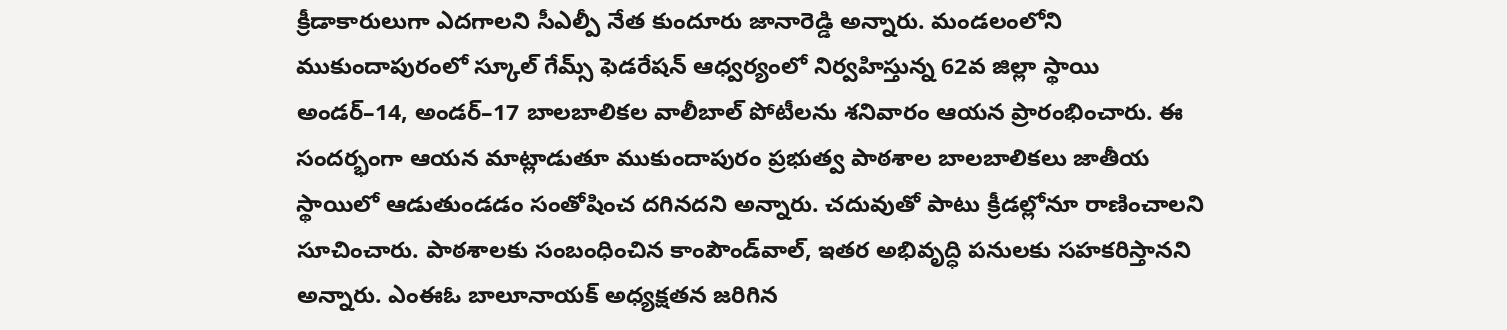క్రీడాకారులుగా ఎదగాలని సీఎల్పీ నేత కుందూరు జానారెడ్డి అన్నారు. మండలంలోని ముకుందాపురంలో స్కూల్‌ గేమ్స్‌ ఫెడరేషన్‌ ఆధ్వర్యంలో నిర్వహిస్తున్న 62వ జిల్లా స్థాయి అండర్‌–14, అండర్‌–17 బాలబాలికల వాలీబాల్‌ పోటీలను శనివారం ఆయన ప్రారంభించారు. ఈ సందర్భంగా ఆయన మాట్లాడుతూ ముకుందాపురం ప్రభుత్వ పాఠశాల బాలబాలికలు జాతీయ స్థాయిలో ఆడుతుండడం సంతోషించ దగినదని అన్నారు. చదువుతో పాటు క్రీడల్లోనూ రాణించాలని సూచించారు. పాఠశాలకు సంబంధించిన కాంపౌండ్‌వాల్, ఇతర అభివృద్ధి పనులకు సహకరిస్తానని అన్నారు. ఎంఈఓ బాలూనాయక్‌ అధ్యక్షతన జరిగిన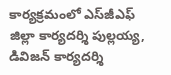కార్యక్రమంలో ఎస్‌జీఎఫ్‌ జిల్లా కార్యదర్శి పుల్లయ్య, డివిజన్‌ కార్యదర్శి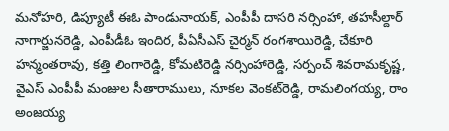మనోహరి, డిప్యూటీ ఈఓ పాండునాయక్, ఎంపీపీ దాసరి నర్సింహా, తహసీల్దార్‌ నాగార్జునరెడ్డి, ఎంపీడీఓ ఇందిర, పీఏసీఎస్‌ చైర్మన్‌ రంగశాయిరెడ్డి, చేకూరి హన్మంతరావు, కత్తి లింగారెడ్డి, కోమటిరెడ్డి నర్సింహారెడ్డి, సర్పంచ్‌ శివరామకృష్ణ, వైఎస్‌ ఎంపీపీ మంజుల సీతారాములు, నూకల వెంకట్‌రెడ్డి, రామలింగయ్య, రాం అంజయ్య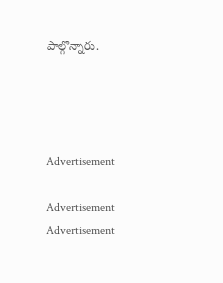పాల్గొన్నారు.




Advertisement

Advertisement
Advertisement